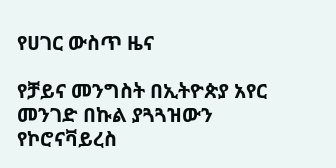የሀገር ውስጥ ዜና

የቻይና መንግስት በኢትዮጵያ አየር መንገድ በኩል ያጓጓዝውን የኮሮናቫይረስ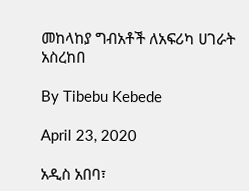መከላከያ ግብአቶች ለአፍሪካ ሀገራት አስረከበ

By Tibebu Kebede

April 23, 2020

አዲስ አበባ፣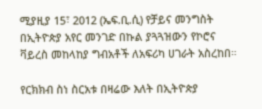ሚያዚያ 15፣ 2012 (ኤፍ.ቢ.ሲ) የቻይና መንግስት በኢትዮጵያ አየር መንገድ በኩል ያጓጓዝውን የኮሮና ቫይረስ መከላከያ ግብአቶች ለአፍሪካ ሀገራት አስረከበ።

የርክክብ ስነ ስርአቱ በዛሬው እለት በኢትዮጵያ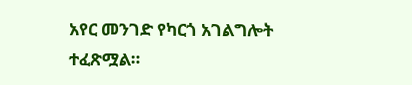አየር መንገድ የካርጎ አገልግሎት ተፈጽሟል።